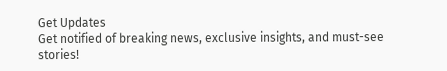Get Updates
Get notified of breaking news, exclusive insights, and must-see stories!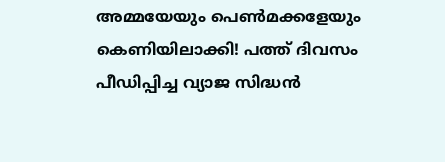അമ്മയേയും പെണ്‍മക്കളേയും കെണിയിലാക്കി! പത്ത് ദിവസം പീഡിപ്പിച്ച വ്യാജ സിദ്ധന്‍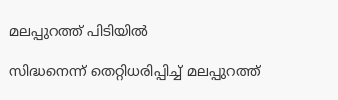മലപ്പുറത്ത് പിടിയില്‍

സിദ്ധനെന്ന് തെറ്റിധരിപ്പിച്ച് മലപ്പുറത്ത്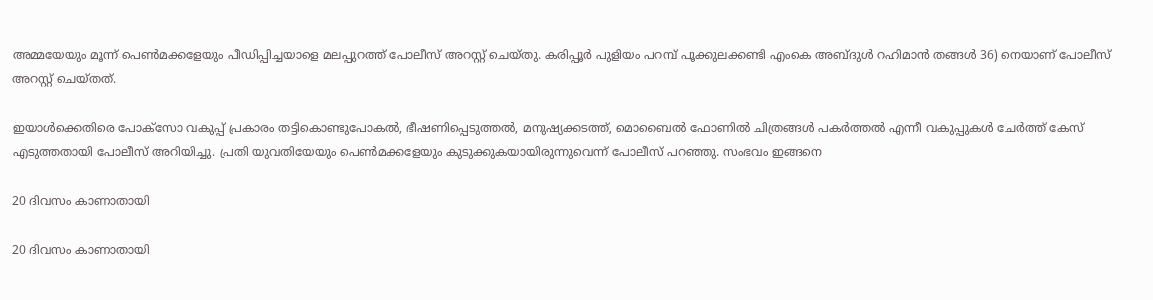അമ്മയേയും മൂന്ന് പെണ്‍മക്കളേയും പീഡിപ്പിച്ചയാളെ മലപ്പുറത്ത് പോലീസ് അറസ്റ്റ് ചെയ്തു. കരിപ്പൂര്‍ പുളിയം പറമ്പ് പൂക്കുലക്കണ്ടി എംകെ അബ്ദുള്‍ റഹിമാന്‍ തങ്ങള്‍ 36) നെയാണ് പോലീസ് അറസ്റ്റ് ചെയ്തത്.

ഇയാള്‍ക്കെതിരെ പോക്സോ വകുപ്പ് പ്രകാരം തട്ടികൊണ്ടുപോകല്‍, ഭീഷണിപ്പെടുത്തല്‍, മനുഷ്യക്കടത്ത്, മൊബൈല്‍ ഫോണില്‍ ചിത്രങ്ങള്‍ പകര്‍ത്തല്‍ എന്നീ വകുപ്പുകള്‍ ചേര്‍ത്ത് കേസ് എടുത്തതായി പോലീസ് അറിയിച്ചു. പ്രതി യുവതിയേയും പെണ്‍മക്കളേയും കുടുക്കുകയായിരുന്നുവെന്ന് പോലീസ് പറഞ്ഞു. സംഭവം ഇങ്ങനെ

20 ദിവസം കാണാതായി

20 ദിവസം കാണാതായി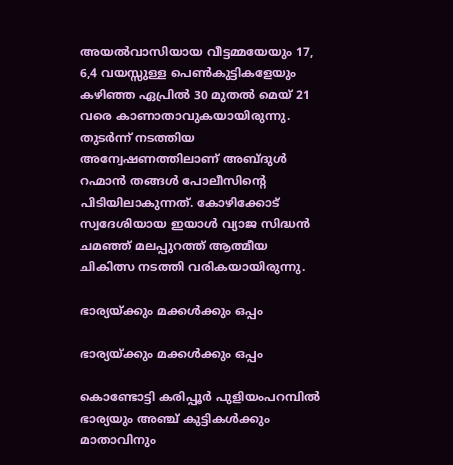അയല്‍വാസിയായ വീട്ടമ്മയേയും 17, 6,4 വയസ്സുള്ള പെണ്‍കുട്ടികളേയും കഴിഞ്ഞ ഏപ്രില്‍ 30 മുതല്‍ മെയ് 21 വരെ കാണാതാവുകയായിരുന്നു. തുടര്‍ന്ന് നടത്തിയ അന്വേഷണത്തിലാണ് അബ്ദുള്‍ റഹ്മാന്‍ തങ്ങള്‍ പോലീസിന്‍റെ പിടിയിലാകുന്നത്. കോഴിക്കോട് സ്വദേശിയായ ഇയാള്‍ വ്യാജ സിദ്ധന്‍ ചമഞ്ഞ് മലപ്പുറത്ത് ആത്മീയ ചികിത്സ നടത്തി വരികയായിരുന്നു.

ഭാര്യയ്ക്കും മക്കള്‍ക്കും ഒപ്പം

ഭാര്യയ്ക്കും മക്കള്‍ക്കും ഒപ്പം

കൊണ്ടോട്ടി കരിപ്പൂര്‍ പുളിയംപറമ്പില്‍ ഭാര്യയും അഞ്ച് കുട്ടികള്‍ക്കും മാതാവിനും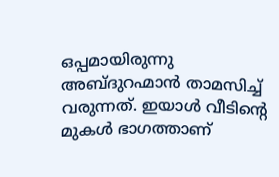ഒപ്പമായിരുന്നു അബ്ദുറഹ്മാന്‍ താമസിച്ച് വരുന്നത്. ഇയാള്‍ വീടിന്‍റെ മുകള്‍ ഭാഗത്താണ്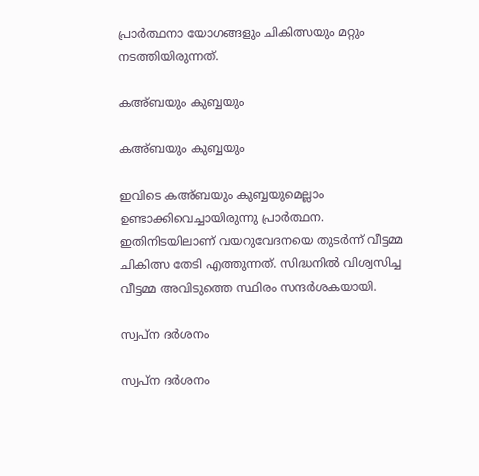പ്രാര്‍ത്ഥനാ യോഗങ്ങളും ചികിത്സയും മറ്റും നടത്തിയിരുന്നത്.

കഅ്ബയും കുബ്ബയും

കഅ്ബയും കുബ്ബയും

ഇവിടെ കഅ്ബയും കുബ്ബയുമെല്ലാം ഉണ്ടാക്കിവെച്ചായിരുന്നു പ്രാര്‍ത്ഥന. ഇതിനിടയിലാണ് വയറുവേദനയെ തുടര്‍ന്ന് വീട്ടമ്മ ചികിത്സ തേടി എത്തുന്നത്. സിദ്ധനില്‍ വിശ്വസിച്ച വീട്ടമ്മ അവിടുത്തെ സ്ഥിരം സന്ദര്‍ശകയായി.

സ്വപ്ന ദര്‍ശനം

സ്വപ്ന ദര്‍ശനം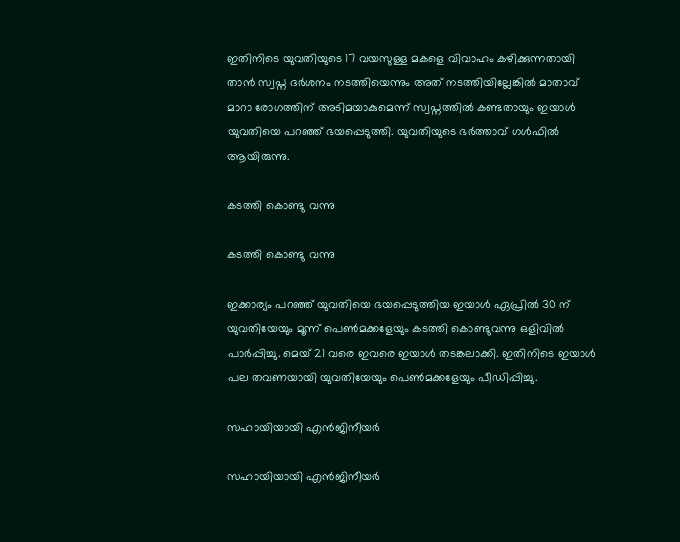ഇതിനിടെ യുവതിയുടെ 17 വയസുള്ള മകളെ വിവാഹം കഴിക്കുന്നതായി താന്‍ സ്വപ്ന ദര്‍ശനം നടത്തിയെന്നും അത് നടത്തിയില്ലേങ്കില്‍ മാതാവ് മാറാ രോഗത്തിന് അടിമയാകുമെന്ന് സ്വപ്നത്തില്‍ കണ്ടതായും ഇയാള്‍ യുവതിയെ പറഞ്ഞ് ഭയപ്പെടുത്തി. യുവതിയുടെ ഭര്‍ത്താവ് ഗള്‍ഫില്‍ ആയിരുന്നു.

കടത്തി കൊണ്ടു വന്നു

കടത്തി കൊണ്ടു വന്നു

ഇക്കാര്യം പറഞ്ഞ് യുവതിയെ ഭയപ്പെടുത്തിയ ഇയാള്‍ ഏപ്രില്‍ 30 ന് യുവതിയേയും മൂന്ന് പെണ്‍മക്കളേയും കടത്തി കൊണ്ടുവന്നു ഒളിവില്‍ പാര്‍പ്പിച്ചു. മെയ് 21 വരെ ഇവരെ ഇയാള്‍ തടങ്കലാക്കി. ഇതിനിടെ ഇയാള്‍ പല തവണയായി യുവതിയേയും പെണ്‍മക്കളേയും പീഡിപ്പിച്ചു.

സഹായിയായി എന്‍ജിനീയര്‍

സഹായിയായി എന്‍ജിനീയര്‍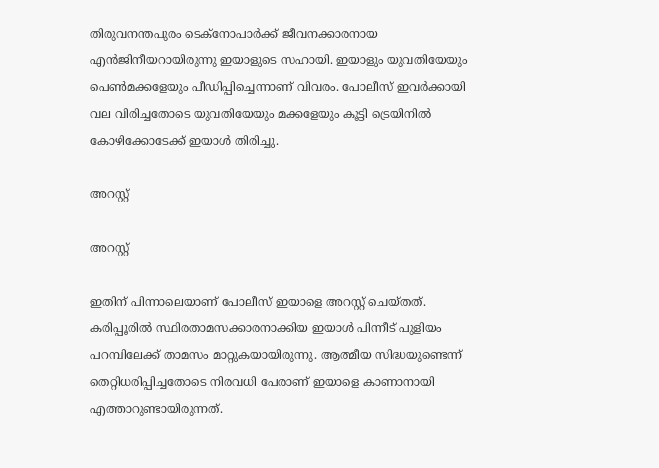തിരുവനന്തപുരം ടെക്നോപാര്‍ക്ക് ജീവനക്കാരനായ എന്‍ജിനീയറായിരുന്നു ഇയാളുടെ സഹായി. ഇയാളും യുവതിയേയും പെണ്‍മക്കളേയും പീഡിപ്പിച്ചെന്നാണ് വിവരം. പോലീസ് ഇവര്‍ക്കായി വല വിരിച്ചതോടെ യുവതിയേയും മക്കളേയും കൂട്ടി ട്രെയിനില്‍ കോഴിക്കോടേക്ക് ഇയാള്‍ തിരിച്ചു.

അറസ്റ്റ്

അറസ്റ്റ്

ഇതിന് പിന്നാലെയാണ് പോലീസ് ഇയാളെ അറസ്റ്റ് ചെയ്തത്. കരിപ്പൂരില്‍ സ്ഥിരതാമസക്കാരനാക്കിയ ഇയാള്‍ പിന്നീട് പുളിയം പറമ്പിലേക്ക് താമസം മാറ്റുകയായിരുന്നു. ആത്മീയ സിദ്ധയുണ്ടെന്ന് തെറ്റിധരിപ്പിച്ചതോടെ നിരവധി പേരാണ് ഇയാളെ കാണാനായി എത്താറുണ്ടായിരുന്നത്.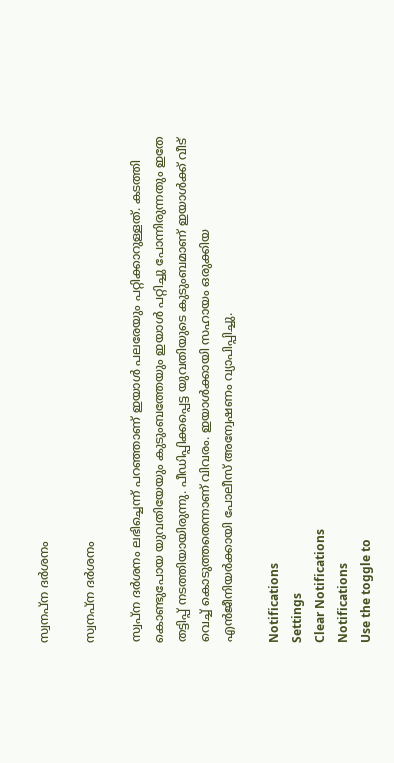സ്വനപ്ന ദര്‍ശനം

സ്വനപ്ന ദര്‍ശനം

സ്വപ്ന ദര്‍ശനം ലഭിച്ചെന്ന് പറഞ്ഞാണ് ഇയാള്‍ പലരേയും പറ്റിക്കാറുള്ളത്. കടത്തി കൊണ്ടുപോയ യുവതിയേയും കുടുംബത്തേയും ഇയാള്‍ പറ്റിച്ചു പോന്നിരുന്നതും ഇതേ തട്ടിപ്പ് നടത്തിയായിരുന്നു. പീഡിപ്പിക്കപ്പെട്ട യുവതിയുടെ കുടുംബമാണ് ഇയാള്‍ക്ക് വീട് വെച്ച് കൊടുത്തതെന്നാണ് വിവരം. ഇയാള്‍ക്കായി സഹായം ഒരുക്കിയ എന്‍ജീനിയര്‍ക്കായി പോലീസ് അന്വേഷണം വ്യാപിപ്പിച്ചു.

Notifications
Settings
Clear Notifications
Notifications
Use the toggle to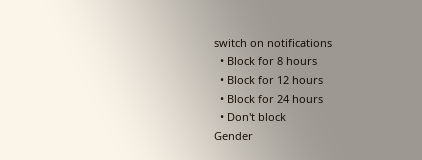switch on notifications
  • Block for 8 hours
  • Block for 12 hours
  • Block for 24 hours
  • Don't block
Gender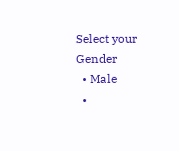Select your Gender
  • Male
  •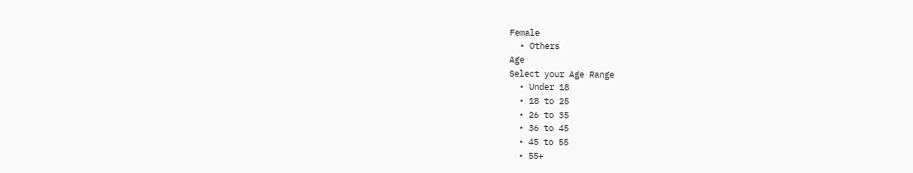Female
  • Others
Age
Select your Age Range
  • Under 18
  • 18 to 25
  • 26 to 35
  • 36 to 45
  • 45 to 55
  • 55+